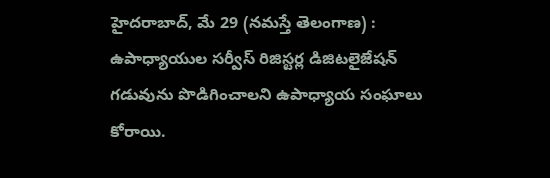హైదరాబాద్, మే 29 (నమస్తే తెలంగాణ) : ఉపాధ్యాయుల సర్వీస్ రిజిస్టర్ల డిజిటలైజేషన్ గడువును పొడిగించాలని ఉపాధ్యాయ సంఘాలు కోరాయి.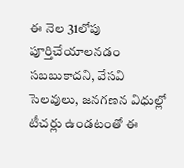ఈ నెల 31లోపు పూర్తిచేయాలనడం సబబుకాదని, వేసవి సెలవులు, జనగణన విధుల్లో టీచర్లు ఉండటంతో ఈ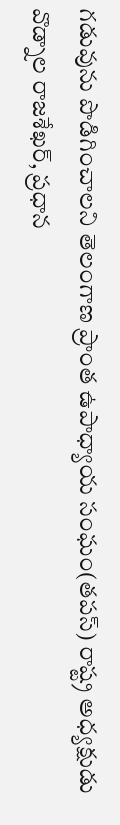గడువును పొడిగించాలని తెలంగాణ ప్రాంత ఉపాధ్యాయ సంఘం(తపస్) రాష్ట్ర అధ్యక్షుడు వొడ్నాల రాజశేఖర్, ప్రధాన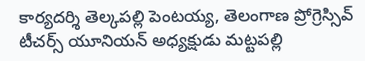కార్యదర్శి తెల్కపల్లి పెంటయ్య, తెలంగాణ ప్రోగ్రెస్సివ్ టీచర్స్ యూనియన్ అధ్యక్షుడు మట్టపల్లి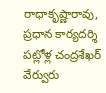రాధాకృష్ణారావు, ప్రధాన కార్యదర్శి పట్లోళ్ల చంద్రశేఖర్ వేర్వురు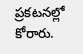ప్రకటనల్లో కోరారు.